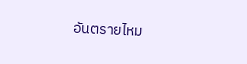อันตรายไหม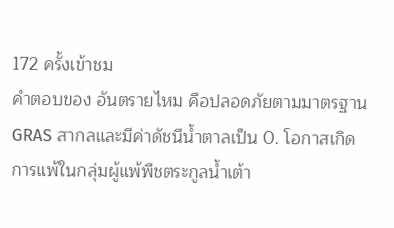172 ครั้งเข้าชม
คำตอบของ อันตรายไหม คือปลอดภัยตามมาตรฐาน GRAS สากลและมีค่าดัชนีน้ำตาลเป็น 0. โอกาสเกิดการแพ้ในกลุ่มผู้แพ้พืชตระกูลน้ำเต้า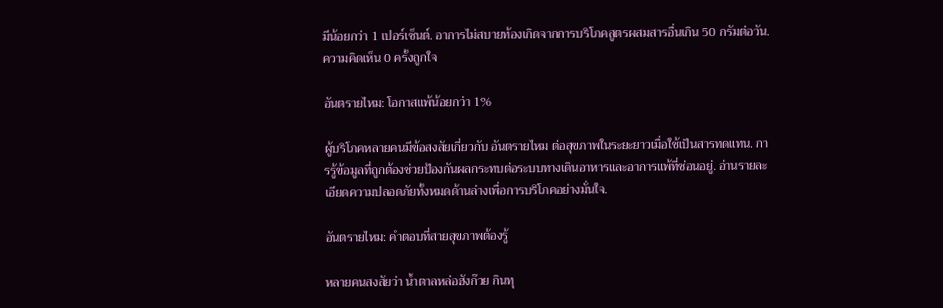มีน้อยกว่า 1 เปอร์เซ็นต์. อาการไม่สบายท้องเกิดจากการบริโภคสูตรผสมสารอื่นเกิน 50 กรัมต่อวัน.
ความคิดเห็น 0 ครั้งถูกใจ

อันตรายไหม: โอกาสแพ้น้อยกว่า 1%

ผู้บริโภคหลายคนมีข้อสงสัยเกี่ยวกับ อันตรายไหม ต่อสุขภาพในระยะยาวเมื่อใช้เป็นสารทดแทน. การรู้ข้อมูลที่ถูกต้องช่วยป้องกันผลกระทบต่อระบบทางเดินอาหารและอาการแพ้ที่ซ่อนอยู่. อ่านรายละเอียดความปลอดภัยทั้งหมดด้านล่างเพื่อการบริโภคอย่างมั่นใจ.

อันตรายไหม: คําตอบที่สายสุขภาพต้องรู้

หลายคนสงสัยว่า น้ำตาลหล่อฮังก๊วย กินทุ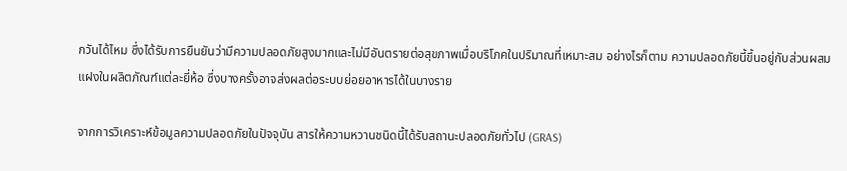กวันได้ไหม ซึ่งได้รับการยืนยันว่ามีความปลอดภัยสูงมากและไม่มีอันตรายต่อสุขภาพเมื่อบริโภคในปริมาณที่เหมาะสม อย่างไรก็ตาม ความปลอดภัยนี้ขึ้นอยู่กับส่วนผสมแฝงในผลิตภัณฑ์แต่ละยี่ห้อ ซึ่งบางครั้งอาจส่งผลต่อระบบย่อยอาหารได้ในบางราย

จากการวิเคราะห์ข้อมูลความปลอดภัยในปัจจุบัน สารให้ความหวานชนิดนี้ได้รับสถานะปลอดภัยทั่วไป (GRAS)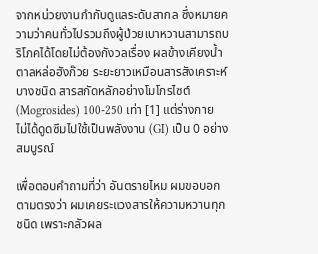จากหน่วยงานกำกับดูแลระดับสากล ซึ่งหมายความว่าคนทั่วไปรวมถึงผู้ป่วยเบาหวานสามารถบริโภคได้โดยไม่ต้องกังวลเรื่อง ผลข้างเคียงน้ำตาลหล่อฮังก๊วย ระยะยาวเหมือนสารสังเคราะห์บางชนิด สารสกัดหลักอย่างโมโกรไซต์ (Mogrosides) 100-250 เท่า [1] แต่ร่างกายไม่ได้ดูดซึมไปใช้เป็นพลังงาน (GI) เป็น 0 อย่างสมบูรณ์

เพื่อตอบคำถามที่ว่า อันตรายไหม ผมขอบอกตามตรงว่า ผมเคยระแวงสารให้ความหวานทุกชนิด เพราะกลัวผล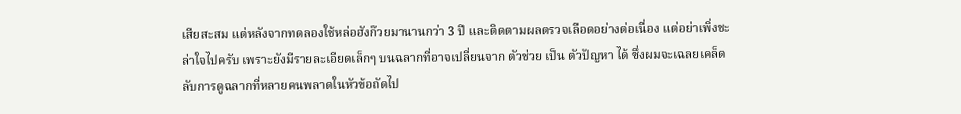เสียสะสม แต่หลังจากทดลองใช้หล่อฮังก๊วยมานานกว่า 3 ปี และติดตามผลตรวจเลือดอย่างต่อเนื่อง แต่อย่าเพิ่งชะล่าใจไปครับ เพราะยังมีรายละเอียดเล็กๆ บนฉลากที่อาจเปลี่ยนจาก ตัวช่วย เป็น ตัวปัญหา ได้ ซึ่งผมจะเฉลยเคล็ดลับการดูฉลากที่หลายคนพลาดในหัวข้อถัดไป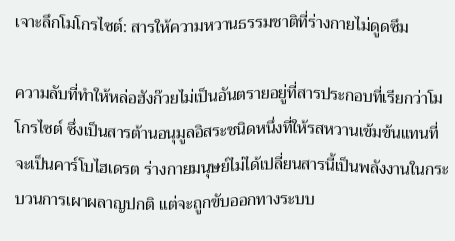เจาะลึกโมโกรไซต์: สารให้ความหวานธรรมชาติที่ร่างกายไม่ดูดซึม

ความลับที่ทำให้หล่อฮังก๊วยไม่เป็นอันตรายอยู่ที่สารประกอบที่เรียกว่าโมโกรไซต์ ซึ่งเป็นสารต้านอนุมูลอิสระชนิดหนึ่งที่ให้รสหวานเข้มข้นแทนที่จะเป็นคาร์โบไฮเดรต ร่างกายมนุษย์ไม่ได้เปลี่ยนสารนี้เป็นพลังงานในกระบวนการเผาผลาญปกติ แต่จะถูกขับออกทางระบบ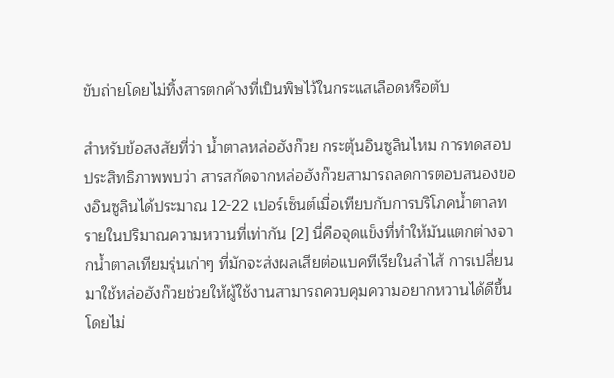ขับถ่ายโดยไม่ทิ้งสารตกค้างที่เป็นพิษไว้ในกระแสเลือดหรือตับ

สำหรับข้อสงสัยที่ว่า น้ำตาลหล่อฮังก๊วย กระตุ้นอินซูลินไหม การทดสอบประสิทธิภาพพบว่า สารสกัดจากหล่อฮังก๊วยสามารถลดการตอบสนองของอินซูลินได้ประมาณ 12-22 เปอร์เซ็นต์เมื่อเทียบกับการบริโภคน้ำตาลทรายในปริมาณความหวานที่เท่ากัน [2] นี่คือจุดแข็งที่ทำให้มันแตกต่างจากน้ำตาลเทียมรุ่นเก่าๆ ที่มักจะส่งผลเสียต่อแบคทีเรียในลำไส้ การเปลี่ยนมาใช้หล่อฮังก๊วยช่วยให้ผู้ใช้งานสามารถควบคุมความอยากหวานได้ดีขึ้น โดยไม่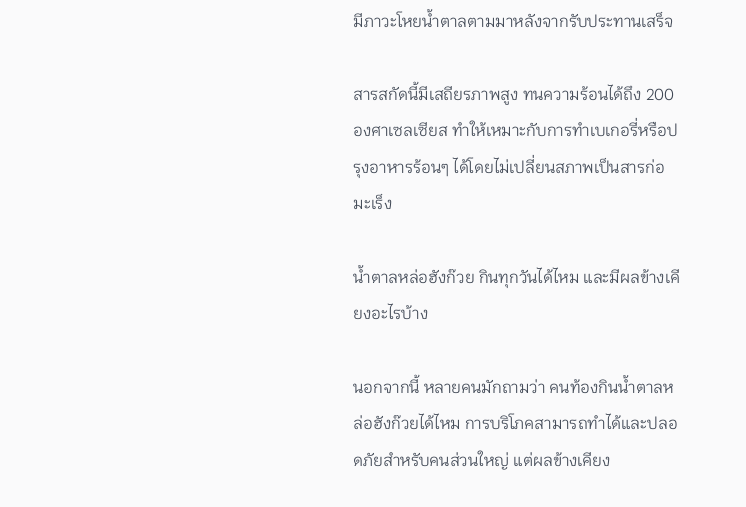มีภาวะโหยน้ำตาลตามมาหลังจากรับประทานเสร็จ

สารสกัดนี้มีเสถียรภาพสูง ทนความร้อนได้ถึง 200 องศาเซลเซียส ทำให้เหมาะกับการทำเบเกอรี่หรือปรุงอาหารร้อนๆ ได้โดยไม่เปลี่ยนสภาพเป็นสารก่อมะเร็ง

น้ำตาลหล่อฮังก๊วย กินทุกวันได้ไหม และมีผลข้างเคียงอะไรบ้าง

นอกจากนี้ หลายคนมักถามว่า คนท้องกินน้ำตาลหล่อฮังก๊วยได้ไหม การบริโภคสามารถทำได้และปลอดภัยสำหรับคนส่วนใหญ่ แต่ผลข้างเคียง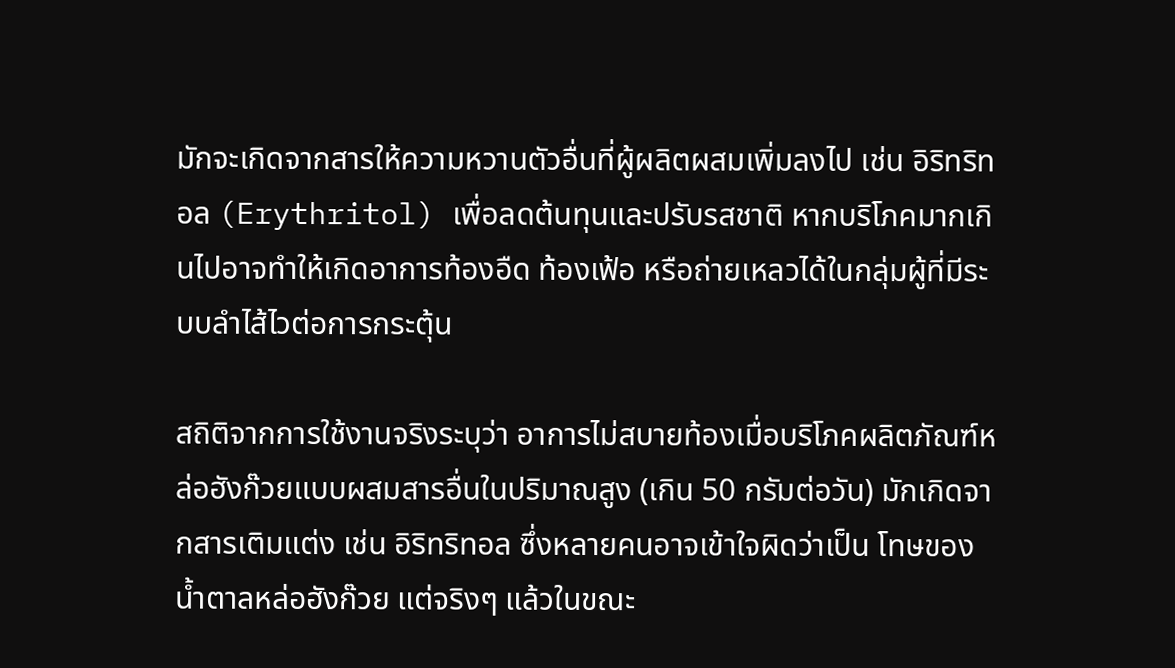มักจะเกิดจากสารให้ความหวานตัวอื่นที่ผู้ผลิตผสมเพิ่มลงไป เช่น อิริทริทอล (Erythritol) เพื่อลดต้นทุนและปรับรสชาติ หากบริโภคมากเกินไปอาจทำให้เกิดอาการท้องอืด ท้องเฟ้อ หรือถ่ายเหลวได้ในกลุ่มผู้ที่มีระบบลำไส้ไวต่อการกระตุ้น

สถิติจากการใช้งานจริงระบุว่า อาการไม่สบายท้องเมื่อบริโภคผลิตภัณฑ์หล่อฮังก๊วยแบบผสมสารอื่นในปริมาณสูง (เกิน 50 กรัมต่อวัน) มักเกิดจากสารเติมแต่ง เช่น อิริทริทอล ซึ่งหลายคนอาจเข้าใจผิดว่าเป็น โทษของน้ำตาลหล่อฮังก๊วย แต่จริงๆ แล้วในขณะ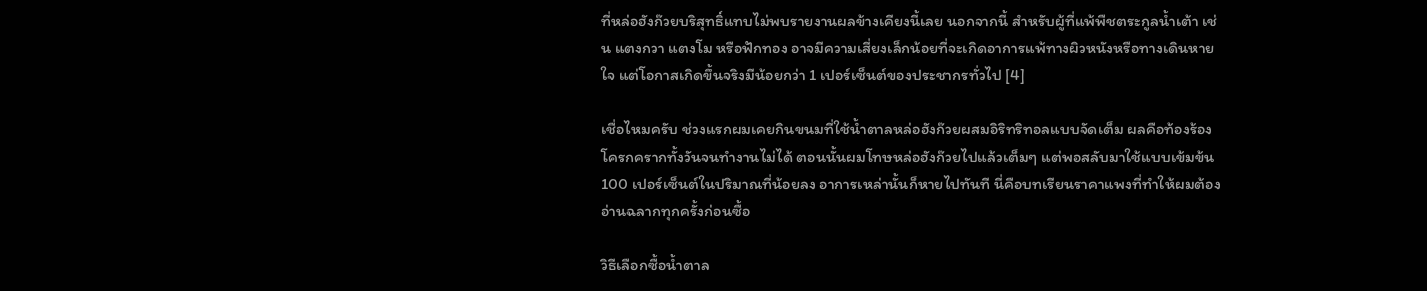ที่หล่อฮังก๊วยบริสุทธิ์แทบไม่พบรายงานผลข้างเคียงนี้เลย นอกจากนี้ สำหรับผู้ที่แพ้พืชตระกูลน้ำเต้า เช่น แตงกวา แตงโม หรือฟักทอง อาจมีความเสี่ยงเล็กน้อยที่จะเกิดอาการแพ้ทางผิวหนังหรือทางเดินหายใจ แต่โอกาสเกิดขึ้นจริงมีน้อยกว่า 1 เปอร์เซ็นต์ของประชากรทั่วไป [4]

เชื่อไหมครับ ช่วงแรกผมเคยกินขนมที่ใช้น้ำตาลหล่อฮังก๊วยผสมอิริทริทอลแบบจัดเต็ม ผลคือท้องร้องโครกครากทั้งวันจนทำงานไม่ได้ ตอนนั้นผมโทษหล่อฮังก๊วยไปแล้วเต็มๆ แต่พอสลับมาใช้แบบเข้มข้น 100 เปอร์เซ็นต์ในปริมาณที่น้อยลง อาการเหล่านั้นก็หายไปทันที นี่คือบทเรียนราคาแพงที่ทำให้ผมต้องอ่านฉลากทุกครั้งก่อนซื้อ

วิธีเลือกซื้อน้ำตาล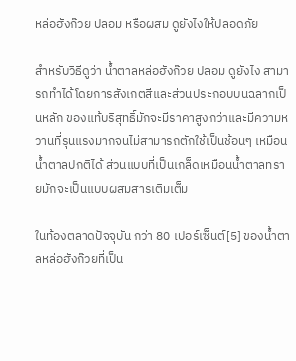หล่อฮังก๊วย ปลอม หรือผสม ดูยังไงให้ปลอดภัย

สำหรับวิธีดูว่า น้ำตาลหล่อฮังก๊วย ปลอม ดูยังไง สามารถทำได้โดยการสังเกตสีและส่วนประกอบบนฉลากเป็นหลัก ของแท้บริสุทธิ์มักจะมีราคาสูงกว่าและมีความหวานที่รุนแรงมากจนไม่สามารถตักใช้เป็นช้อนๆ เหมือนน้ำตาลปกติได้ ส่วนแบบที่เป็นเกล็ดเหมือนน้ำตาลทรายมักจะเป็นแบบผสมสารเติมเต็ม

ในท้องตลาดปัจจุบัน กว่า 80 เปอร์เซ็นต์[5] ของน้ำตาลหล่อฮังก๊วยที่เป็น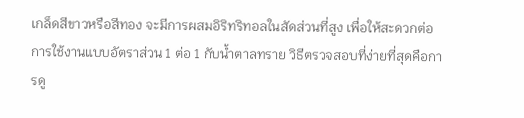เกล็ดสีขาวหรือสีทอง จะมีการผสมอิริทริทอลในสัดส่วนที่สูง เพื่อให้สะดวกต่อการใช้งานแบบอัตราส่วน 1 ต่อ 1 กับน้ำตาลทราย วิธีตรวจสอบที่ง่ายที่สุดคือการดู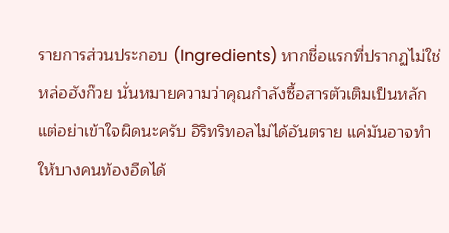รายการส่วนประกอบ (Ingredients) หากชื่อแรกที่ปรากฏไม่ใช่หล่อฮังก๊วย นั่นหมายความว่าคุณกำลังซื้อสารตัวเติมเป็นหลัก แต่อย่าเข้าใจผิดนะครับ อิริทริทอลไม่ได้อันตราย แค่มันอาจทำให้บางคนท้องอืดได้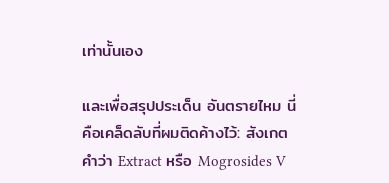เท่านั้นเอง

และเพื่อสรุปประเด็น อันตรายไหม นี่คือเคล็ดลับที่ผมติดค้างไว้: สังเกตคําว่า Extract หรือ Mogrosides V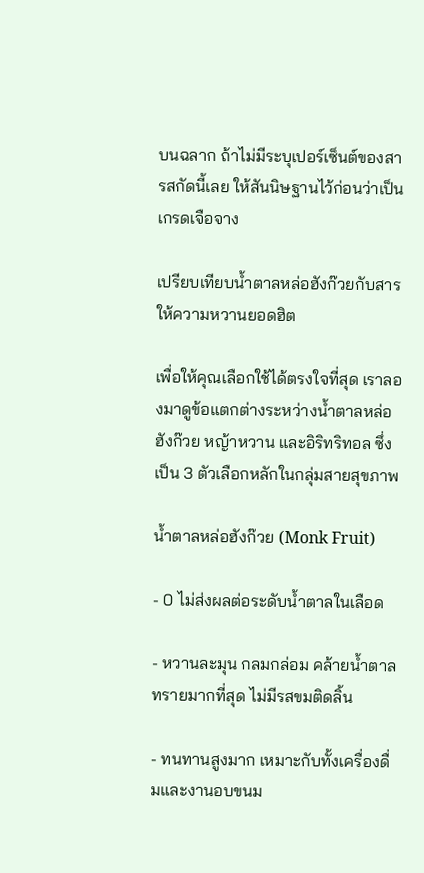บนฉลาก ถ้าไม่มีระบุเปอร์เซ็นต์ของสารสกัดนี้เลย ให้สันนิษฐานไว้ก่อนว่าเป็นเกรดเจือจาง

เปรียบเทียบน้ำตาลหล่อฮังก๊วยกับสารให้ความหวานยอดฮิต

เพื่อให้คุณเลือกใช้ได้ตรงใจที่สุด เราลองมาดูข้อแตกต่างระหว่างน้ำตาลหล่อฮังก๊วย หญ้าหวาน และอิริทริทอล ซึ่งเป็น 3 ตัวเลือกหลักในกลุ่มสายสุขภาพ

น้ำตาลหล่อฮังก๊วย (Monk Fruit)

- 0 ไม่ส่งผลต่อระดับน้ำตาลในเลือด

- หวานละมุน กลมกล่อม คล้ายน้ำตาลทรายมากที่สุด ไม่มีรสขมติดลิ้น

- ทนทานสูงมาก เหมาะกับทั้งเครื่องดื่มและงานอบขนม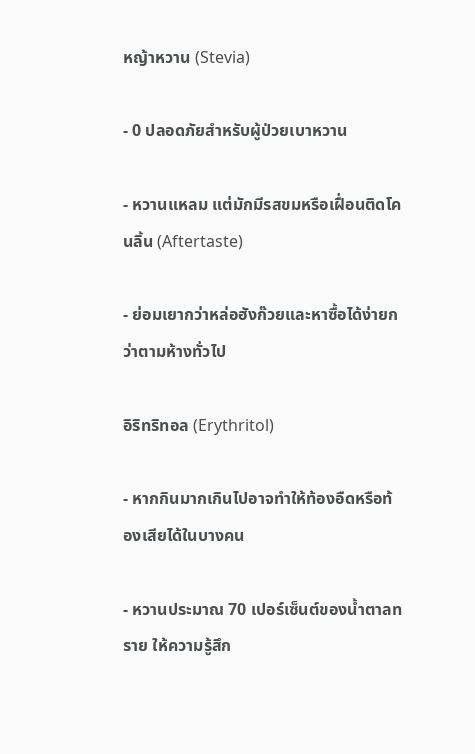หญ้าหวาน (Stevia)

- 0 ปลอดภัยสำหรับผู้ป่วยเบาหวาน

- หวานแหลม แต่มักมีรสขมหรือเฝื่อนติดโคนลิ้น (Aftertaste)

- ย่อมเยากว่าหล่อฮังก๊วยและหาซื้อได้ง่ายกว่าตามห้างทั่วไป

อิริทริทอล (Erythritol)

- หากกินมากเกินไปอาจทำให้ท้องอืดหรือท้องเสียได้ในบางคน

- หวานประมาณ 70 เปอร์เซ็นต์ของน้ำตาลทราย ให้ความรู้สึก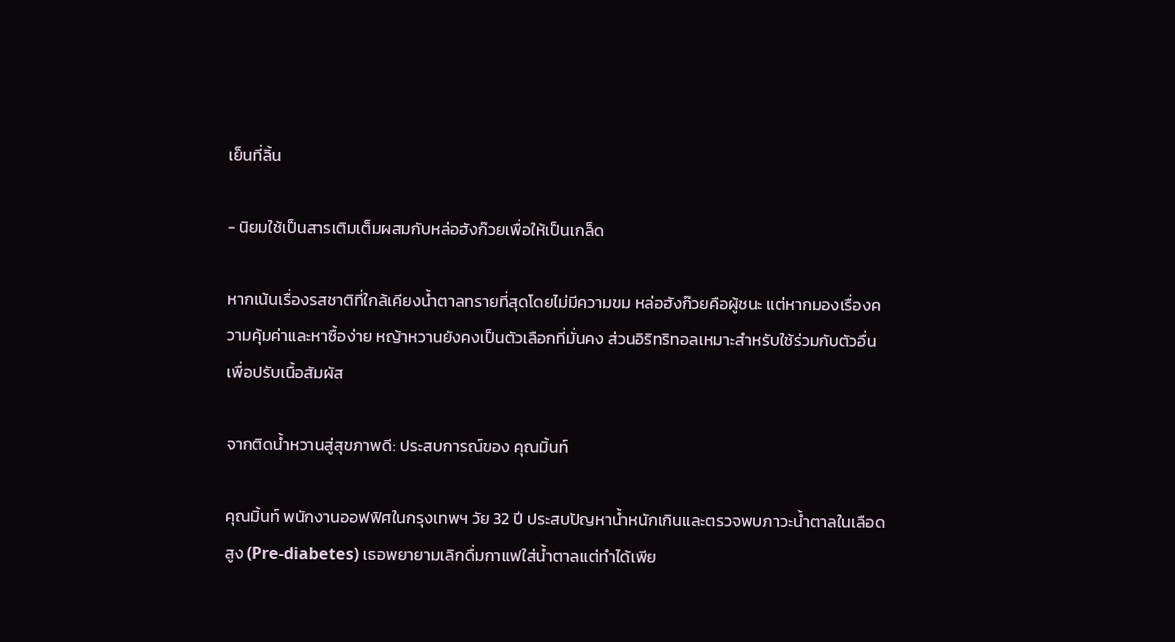เย็นที่ลิ้น

- นิยมใช้เป็นสารเติมเต็มผสมกับหล่อฮังก๊วยเพื่อให้เป็นเกล็ด

หากเน้นเรื่องรสชาติที่ใกล้เคียงน้ำตาลทรายที่สุดโดยไม่มีความขม หล่อฮังก๊วยคือผู้ชนะ แต่หากมองเรื่องความคุ้มค่าและหาซื้อง่าย หญ้าหวานยังคงเป็นตัวเลือกที่มั่นคง ส่วนอิริทริทอลเหมาะสำหรับใช้ร่วมกับตัวอื่นเพื่อปรับเนื้อสัมผัส

จากติดน้ำหวานสู่สุขภาพดี: ประสบการณ์ของ คุณมิ้นท์

คุณมิ้นท์ พนักงานออฟฟิศในกรุงเทพฯ วัย 32 ปี ประสบปัญหาน้ำหนักเกินและตรวจพบภาวะน้ำตาลในเลือดสูง (Pre-diabetes) เธอพยายามเลิกดื่มกาแฟใส่น้ำตาลแต่ทำได้เพีย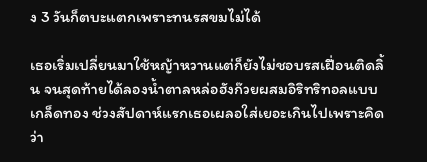ง 3 วันก็ตบะแตกเพราะทนรสขมไม่ได้

เธอเริ่มเปลี่ยนมาใช้หญ้าหวานแต่ก็ยังไม่ชอบรสเฝื่อนติดลิ้น จนสุดท้ายได้ลองน้ำตาลหล่อฮังก๊วยผสมอิริทริทอลแบบเกล็ดทอง ช่วงสัปดาห์แรกเธอเผลอใส่เยอะเกินไปเพราะคิดว่า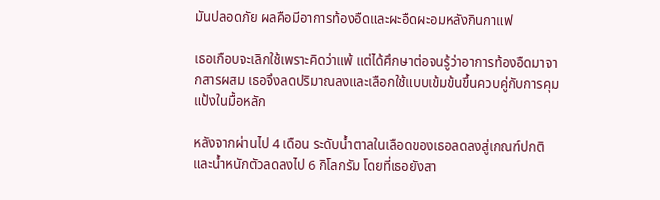มันปลอดภัย ผลคือมีอาการท้องอืดและผะอืดผะอมหลังกินกาแฟ

เธอเกือบจะเลิกใช้เพราะคิดว่าแพ้ แต่ได้ศึกษาต่อจนรู้ว่าอาการท้องอืดมาจากสารผสม เธอจึงลดปริมาณลงและเลือกใช้แบบเข้มข้นขึ้นควบคู่กับการคุมแป้งในมื้อหลัก

หลังจากผ่านไป 4 เดือน ระดับน้ำตาลในเลือดของเธอลดลงสู่เกณฑ์ปกติ และน้ำหนักตัวลดลงไป 6 กิโลกรัม โดยที่เธอยังสา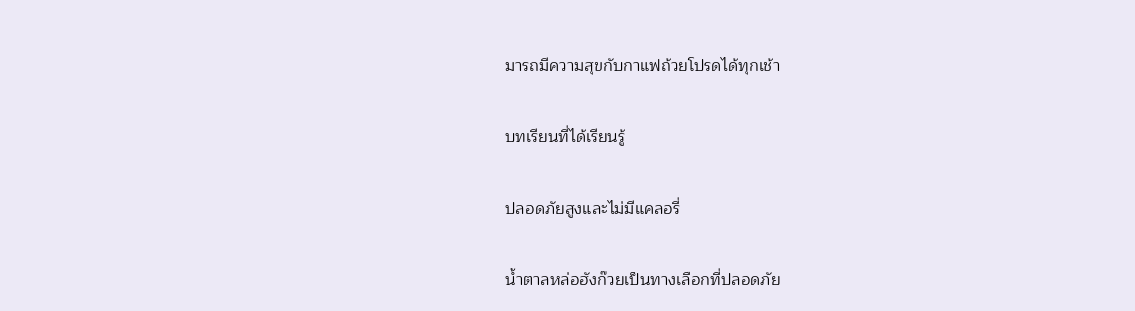มารถมีความสุขกับกาแฟถ้วยโปรดได้ทุกเช้า

บทเรียนที่ได้เรียนรู้

ปลอดภัยสูงและไม่มีแคลอรี่

น้ำตาลหล่อฮังก๊วยเป็นทางเลือกที่ปลอดภัย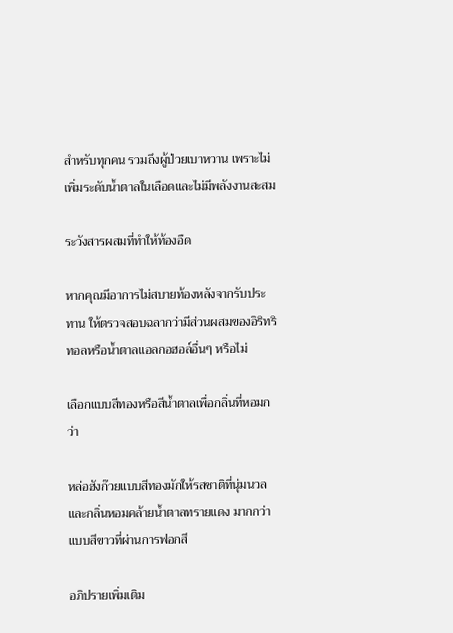สำหรับทุกคน รวมถึงผู้ป่วยเบาหวาน เพราะไม่เพิ่มระดับน้ำตาลในเลือดและไม่มีพลังงานสะสม

ระวังสารผสมที่ทำให้ท้องอืด

หากคุณมีอาการไม่สบายท้องหลังจากรับประทาน ให้ตรวจสอบฉลากว่ามีส่วนผสมของอิริทริทอลหรือน้ำตาลแอลกอฮอล์อื่นๆ หรือไม่

เลือกแบบสีทองหรือสีน้ำตาลเพื่อกลิ่นที่หอมกว่า

หล่อฮังก๊วยแบบสีทองมักให้รสชาติที่นุ่มนวลและกลิ่นหอมคล้ายน้ำตาลทรายแดง มากกว่าแบบสีขาวที่ผ่านการฟอกสี

อภิปรายเพิ่มเติม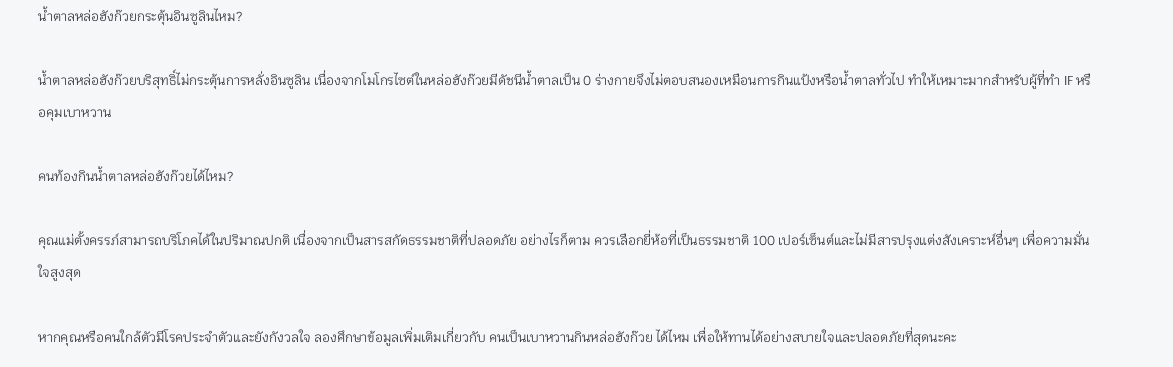น้ำตาลหล่อฮังก๊วยกระตุ้นอินซูลินไหม?

น้ำตาลหล่อฮังก๊วยบริสุทธิ์ไม่กระตุ้นการหลั่งอินซูลิน เนื่องจากโมโกรไซต์ในหล่อฮังก๊วยมีดัชนีน้ำตาลเป็น 0 ร่างกายจึงไม่ตอบสนองเหมือนการกินแป้งหรือน้ำตาลทั่วไป ทำให้เหมาะมากสำหรับผู้ที่ทำ IF หรือคุมเบาหวาน

คนท้องกินน้ำตาลหล่อฮังก๊วยได้ไหม?

คุณแม่ตั้งครรภ์สามารถบริโภคได้ในปริมาณปกติ เนื่องจากเป็นสารสกัดธรรมชาติที่ปลอดภัย อย่างไรก็ตาม ควรเลือกยี่ห้อที่เป็นธรรมชาติ 100 เปอร์เซ็นต์และไม่มีสารปรุงแต่งสังเคราะห์อื่นๆ เพื่อความมั่นใจสูงสุด

หากคุณหรือคนใกล้ตัวมีโรคประจำตัวและยังกังวลใจ ลองศึกษาข้อมูลเพิ่มเติมเกี่ยวกับ คนเป็นเบาหวานกินหล่อฮังก๊วย ได้ไหม เพื่อให้ทานได้อย่างสบายใจและปลอดภัยที่สุดนะคะ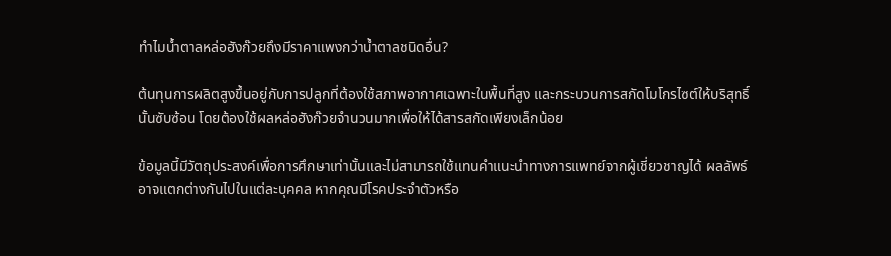ทำไมน้ำตาลหล่อฮังก๊วยถึงมีราคาแพงกว่าน้ำตาลชนิดอื่น?

ต้นทุนการผลิตสูงขึ้นอยู่กับการปลูกที่ต้องใช้สภาพอากาศเฉพาะในพื้นที่สูง และกระบวนการสกัดโมโกรไซต์ให้บริสุทธิ์นั้นซับซ้อน โดยต้องใช้ผลหล่อฮังก๊วยจำนวนมากเพื่อให้ได้สารสกัดเพียงเล็กน้อย

ข้อมูลนี้มีวัตถุประสงค์เพื่อการศึกษาเท่านั้นและไม่สามารถใช้แทนคำแนะนำทางการแพทย์จากผู้เชี่ยวชาญได้ ผลลัพธ์อาจแตกต่างกันไปในแต่ละบุคคล หากคุณมีโรคประจำตัวหรือ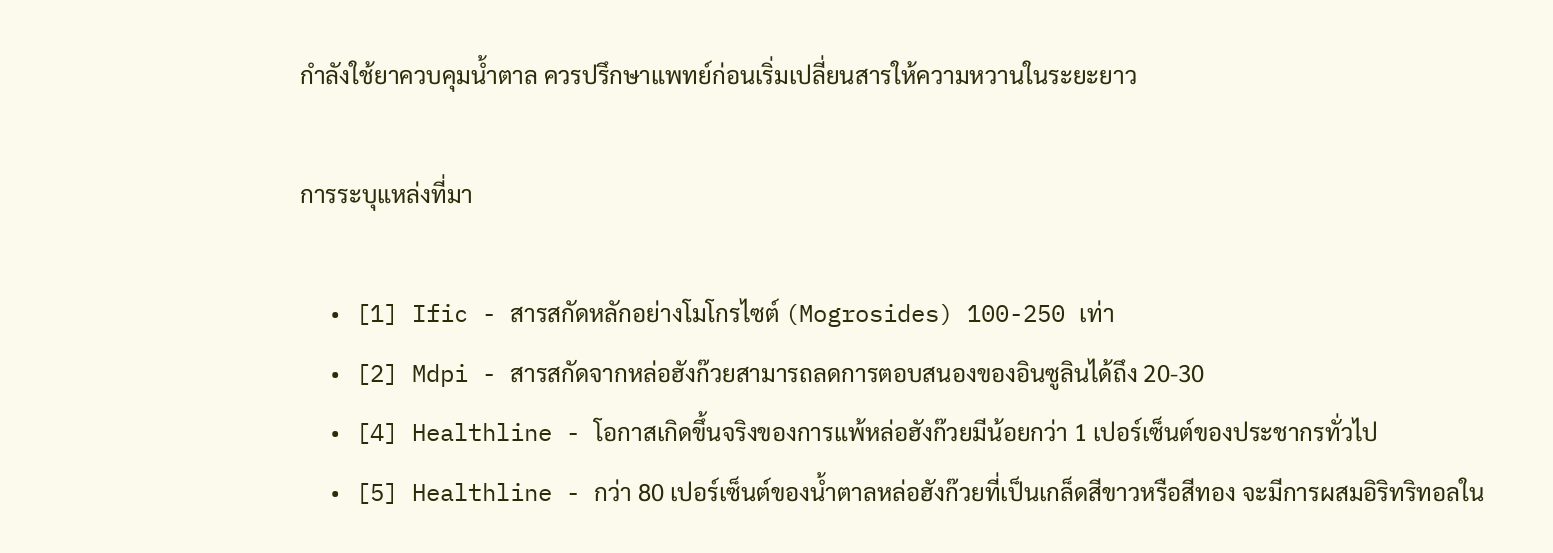กำลังใช้ยาควบคุมน้ำตาล ควรปรึกษาแพทย์ก่อนเริ่มเปลี่ยนสารให้ความหวานในระยะยาว

การระบุแหล่งที่มา

  • [1] Ific - สารสกัดหลักอย่างโมโกรไซต์ (Mogrosides) 100-250 เท่า
  • [2] Mdpi - สารสกัดจากหล่อฮังก๊วยสามารถลดการตอบสนองของอินซูลินได้ถึง 20-30
  • [4] Healthline - โอกาสเกิดขึ้นจริงของการแพ้หล่อฮังก๊วยมีน้อยกว่า 1 เปอร์เซ็นต์ของประชากรทั่วไป
  • [5] Healthline - กว่า 80 เปอร์เซ็นต์ของน้ำตาลหล่อฮังก๊วยที่เป็นเกล็ดสีขาวหรือสีทอง จะมีการผสมอิริทริทอลใน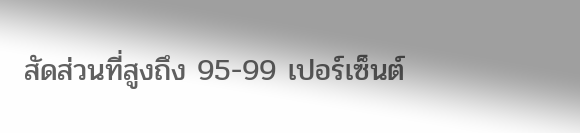สัดส่วนที่สูงถึง 95-99 เปอร์เซ็นต์